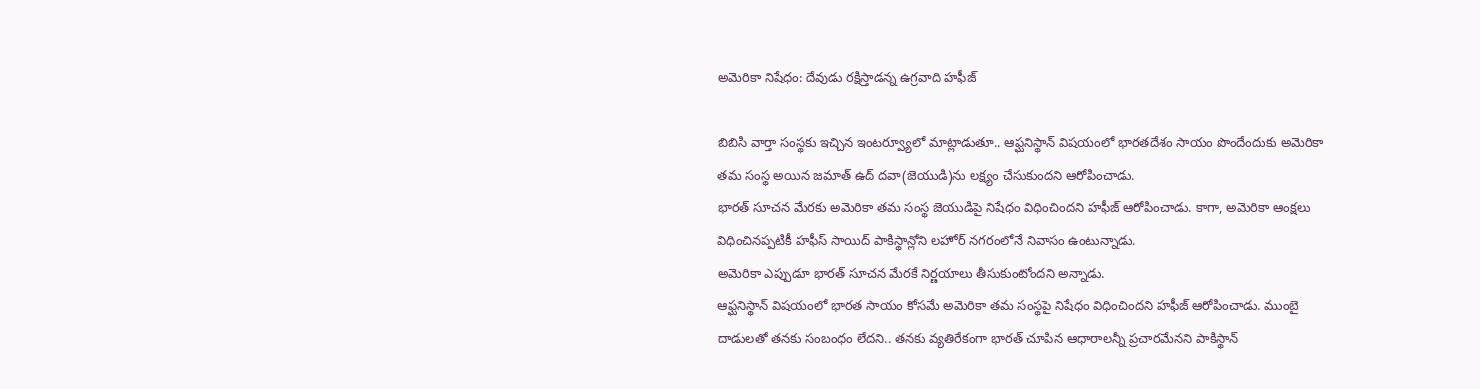అమెరికా నిషేధం: దేవుడు రక్షిస్తాడన్న ఉగ్రవాది హఫీజ్

బిబిసి వార్తా సంస్థకు ఇచ్చిన ఇంటర్వ్యూలో మాట్లాడుతూ.. ఆఫ్ఘనిస్థాన్ విషయంలో భారతదేశం సాయం పొందేందుకు అమెరికా తమ సంస్థ అయిన జమాత్ ఉద్ దవా(జెయుడి)ను లక్ష్యం చేసుకుందని ఆరోపించాడు.
భారత్ సూచన మేరకు అమెరికా తమ సంస్థ జెయుడిపై నిషేధం విధించిందని హఫీజ్ ఆరోపించాడు. కాగా, అమెరికా ఆంక్షలు విధించినప్పటికీ హఫీస్ సాయిద్ పాకిస్థాన్లోని లహోర్ నగరంలోనే నివాసం ఉంటున్నాడు.
అమెరికా ఎప్పుడూ భారత్ సూచన మేరకే నిర్ణయాలు తీసుకుంటోందని అన్నాడు.
ఆఫ్ఘనిస్థాన్ విషయంలో భారత సాయం కోసమే అమెరికా తమ సంస్థపై నిషేధం విధించిందని హఫీజ్ ఆరోపించాడు. ముంబై దాడులతో తనకు సంబంధం లేదని.. తనకు వ్యతిరేకంగా భారత్ చూపిన ఆధారాలన్నీ ప్రచారమేనని పాకిస్థాన్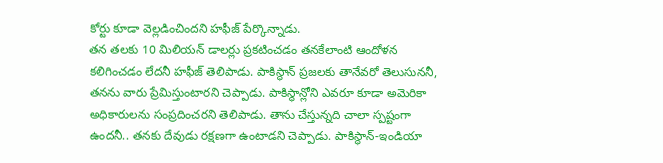కోర్టు కూడా వెల్లడించిందని హఫీజ్ పేర్కొన్నాడు.
తన తలకు 10 మిలియన్ డాలర్లు ప్రకటించడం తనకేలాంటి ఆందోళన కలిగించడం లేదనీ హఫీజ్ తెలిపాడు. పాకిస్థాన్ ప్రజలకు తానేవరో తెలుసుననీ, తనను వారు ప్రేమిస్తుంటారని చెప్పాడు. పాకిస్థాన్లోని ఎవరూ కూడా అమెరికా అధికారులను సంప్రదించరని తెలిపాడు. తాను చేస్తున్నది చాలా స్పష్టంగా ఉందనీ.. తనకు దేవుడు రక్షణగా ఉంటాడని చెప్పాడు. పాకిస్థాన్-ఇండియా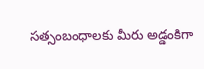సత్సంబంధాలకు మీరు అడ్డంకిగా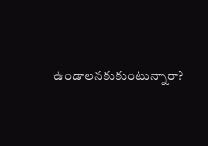ఉండాలనకుకుంటున్నారా?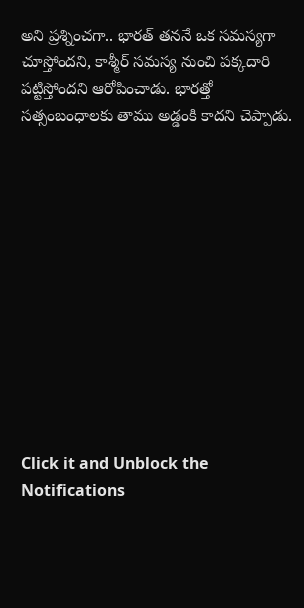అని ప్రశ్నించగా.. భారత్ తననే ఒక సమస్యగా చూస్తోందని, కాశ్మీర్ సమస్య నుంచి పక్కదారి పట్టిస్తోందని ఆరోపించాడు. భారత్తో సత్సంబంధాలకు తాము అడ్డంకి కాదని చెప్పాడు.












Click it and Unblock the Notifications